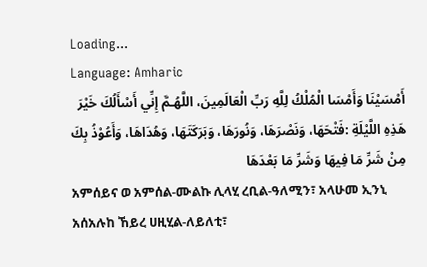Loading...
Language: Amharic
أَمْسَيْنَا وَأَمْسَا الْمُلْكُ لِلَّهِ رَبِّ الْعَالَمِينَ، اللَّهُـمَّ إِنِّي أَسْأَلُكَ خَيْرَ هَذِهِ اللَّيْلَةِ :فَتْحَهَا، وَنَصْرَهَا، وَنُورَهَا، وَبَرَكَتَهَا، وَهُدَاهَا، وَأَعُوْذُ بِكَ مِنْ شَرِّ مَا فِيهَا وَشَرِّ مَا بَعْدَهَا
አምሰይና ወ አምሰል-ሙልኩ ሊላሂ ረቢል-ዓለሚን፣ አላሁመ ኢንኒ አሰአሉከ ኸይረ ሀዚሂል-ለይለቲ፣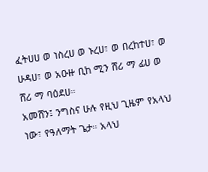ፈትሀሀ ወ ነስረሀ ወ ኑረሀ፣ ወ በረከተሀ፣ ወ ሁዳሀ፣ ወ አዑዙ ቢከ ሚን ሸሪ ማ ፊሀ ወ ሸሪ ማ ባዕደሀ።
አመሸን፤ ንግስና ሁሉ የዚህ ጊዜም የአላህ ነው፣ የዓለማት ጌታ። አላህ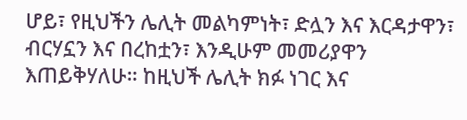ሆይ፣ የዚህችን ሌሊት መልካምነት፣ ድሏን እና እርዳታዋን፣ ብርሃኗን እና በረከቷን፣ እንዲሁም መመሪያዋን እጠይቅሃለሁ። ከዚህች ሌሊት ክፉ ነገር እና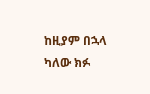ከዚያም በኋላ ካለው ክፉ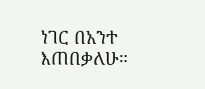ነገር በአንተ እጠበቃለሁ።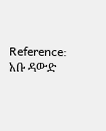Reference: አቡ ዳውድ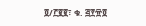፬/፫፪፪፣ ቁ. ፭፻፹፬